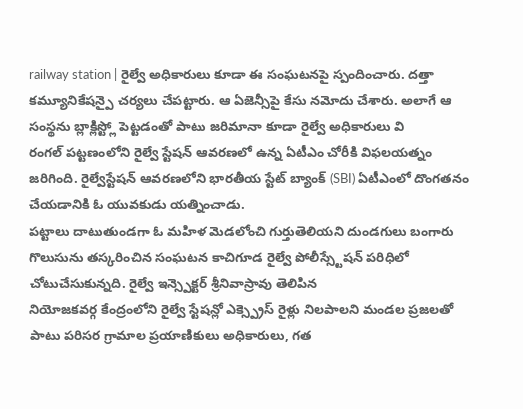railway station | రైల్వే అధికారులు కూడా ఈ సంఘటనపై స్పందించారు. దత్తా కమ్యూనికేషన్పై చర్యలు చేపట్టారు. ఆ ఏజెన్సీపై కేసు నమోదు చేశారు. అలాగే ఆ సంస్థను బ్లాక్లిస్ట్లో పెట్టడంతో పాటు జరిమానా కూడా రైల్వే అధికారులు వి
రంగల్ పట్టణంలోని రైల్వే స్టేషన్ ఆవరణలో ఉన్న ఏటీఎం చోరీకి విఫలయత్నం జరిగింది. రైల్వేస్టేషన్ ఆవరణలోని భారతీయ స్టేట్ బ్యాంక్ (SBI) ఏటీఎంలో దొంగతనం చేయడానికి ఓ యువకుడు యత్నించాడు.
పట్టాలు దాటుతుండగా ఓ మహిళ మెడలోంచి గుర్తుతెలియని దుండగులు బంగారు గొలుసును తస్కరించిన సంఘటన కాచిగూడ రైల్వే పోలీస్స్టేషన్ పరిధిలో చోటుచేసుకున్నది. రైల్వే ఇన్స్పెక్టర్ శ్రీనివాస్రావు తెలిపిన
నియోజకవర్గ కేంద్రంలోని రైల్వే స్టేషన్లో ఎక్స్ప్రెస్ రైళ్లు నిలపాలని మండల ప్రజలతో పాటు పరిసర గ్రామాల ప్రయాణికులు అధికారులు, గత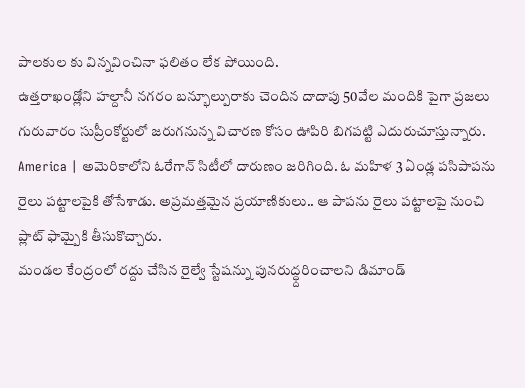పాలకుల కు విన్నవించినా ఫలితం లేక పోయింది.
ఉత్తరాఖండ్లోని హల్దానీ నగరం బన్భూల్పురాకు చెందిన దాదాపు 50వేల మందికి పైగా ప్రజలు గురువారం సుప్రీంకోర్టులో జరుగనున్న విచారణ కోసం ఊపిరి బిగపట్టి ఎదురుచూస్తున్నారు.
America | అమెరికాలోని ఓరేగాన్ సిటీలో దారుణం జరిగింది. ఓ మహిళ 3 ఏండ్ల పసిపాపను రైలు పట్టాలపైకి తోసేశాడు. అప్రమత్తమైన ప్రయాణికులు.. ఆ పాపను రైలు పట్టాలపై నుంచి ప్లాట్ ఫామ్పైకి తీసుకొచ్చారు.
మండల కేంద్రంలో రద్దు చేసిన రైల్వే స్టేషన్ను పునరుద్ధ్దరించాలని డిమాండ్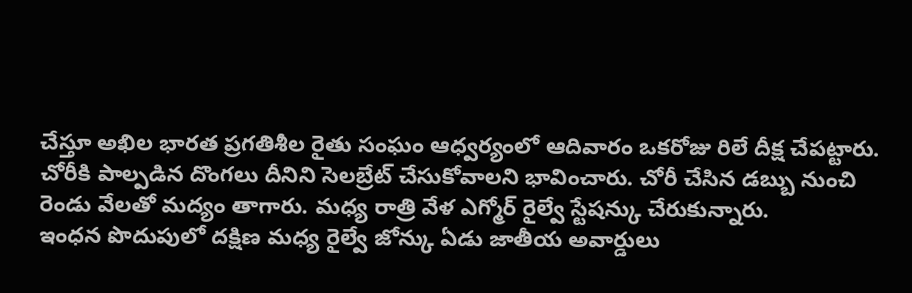చేస్తూ అఖిల భారత ప్రగతిశీల రైతు సంఘం ఆధ్వర్యంలో ఆదివారం ఒకరోజు రిలే దీక్ష చేపట్టారు.
చోరీకి పాల్పడిన దొంగలు దీనిని సెలబ్రేట్ చేసుకోవాలని భావించారు. చోరీ చేసిన డబ్బు నుంచి రెండు వేలతో మద్యం తాగారు. మధ్య రాత్రి వేళ ఎగ్మోర్ రైల్వే స్టేషన్కు చేరుకున్నారు.
ఇంధన పొదుపులో దక్షిణ మధ్య రైల్వే జోన్కు ఏడు జాతీయ అవార్డులు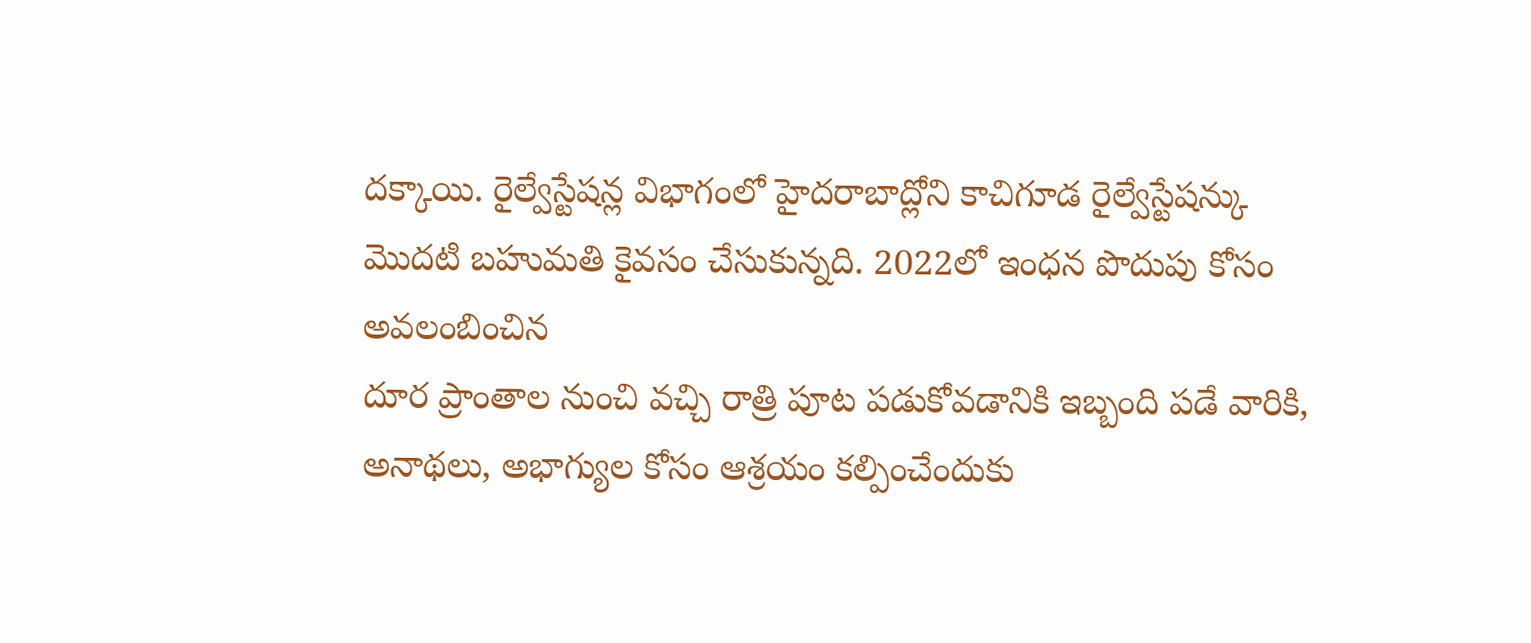దక్కాయి. రైల్వేస్టేషన్ల విభాగంలో హైదరాబాద్లోని కాచిగూడ రైల్వేస్టేషన్కు మొదటి బహుమతి కైవసం చేసుకున్నది. 2022లో ఇంధన పొదుపు కోసం అవలంబించిన
దూర ప్రాంతాల నుంచి వచ్చి రాత్రి పూట పడుకోవడానికి ఇబ్బంది పడే వారికి, అనాథలు, అభాగ్యుల కోసం ఆశ్రయం కల్పించేందుకు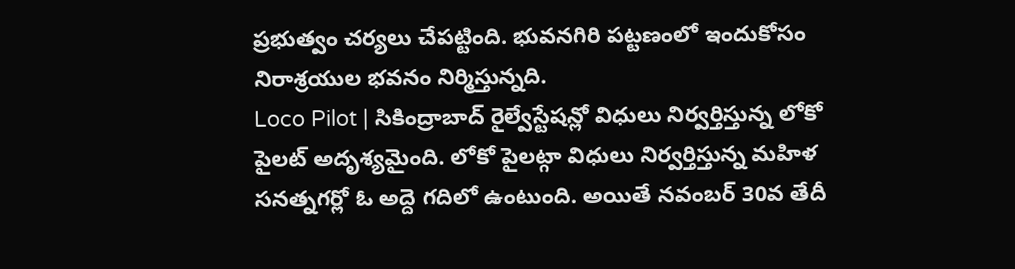ప్రభుత్వం చర్యలు చేపట్టింది. భువనగిరి పట్టణంలో ఇందుకోసం నిరాశ్రయుల భవనం నిర్మిస్తున్నది.
Loco Pilot | సికింద్రాబాద్ రైల్వేస్టేషన్లో విధులు నిర్వర్తిస్తున్న లోకో పైలట్ అదృశ్యమైంది. లోకో పైలట్గా విధులు నిర్వర్తిస్తున్న మహిళ సనత్నగర్లో ఓ అద్దె గదిలో ఉంటుంది. అయితే నవంబర్ 30వ తేదీ